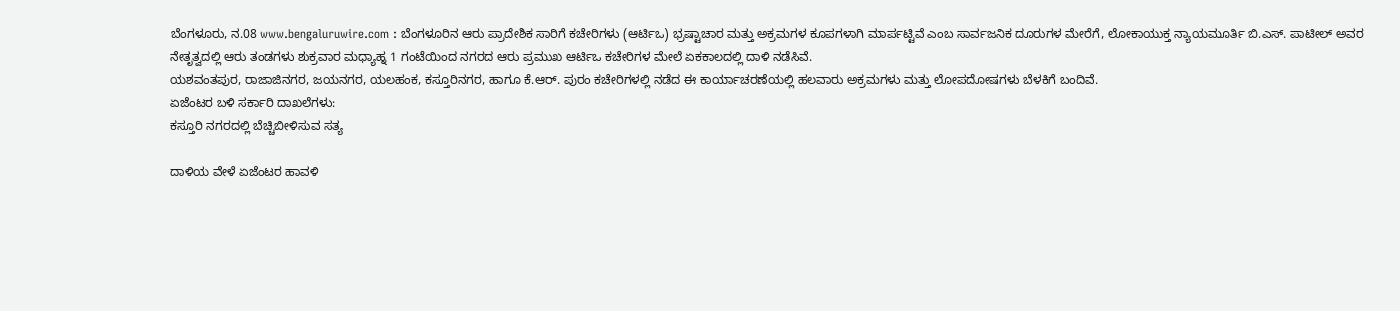ಬೆಂಗಳೂರು, ನ.08 www.bengaluruwire.com : ಬೆಂಗಳೂರಿನ ಆರು ಪ್ರಾದೇಶಿಕ ಸಾರಿಗೆ ಕಚೇರಿಗಳು (ಆರ್ಟಿಒ) ಭ್ರಷ್ಟಾಚಾರ ಮತ್ತು ಅಕ್ರಮಗಳ ಕೂಪಗಳಾಗಿ ಮಾರ್ಪಟ್ಟಿವೆ ಎಂಬ ಸಾರ್ವಜನಿಕ ದೂರುಗಳ ಮೇರೆಗೆ, ಲೋಕಾಯುಕ್ತ ನ್ಯಾಯಮೂರ್ತಿ ಬಿ.ಎಸ್. ಪಾಟೀಲ್ ಅವರ ನೇತೃತ್ವದಲ್ಲಿ ಆರು ತಂಡಗಳು ಶುಕ್ರವಾರ ಮಧ್ಯಾಹ್ನ 1 ಗಂಟೆಯಿಂದ ನಗರದ ಆರು ಪ್ರಮುಖ ಆರ್ಟಿಒ ಕಚೇರಿಗಳ ಮೇಲೆ ಏಕಕಾಲದಲ್ಲಿ ದಾಳಿ ನಡೆಸಿವೆ.
ಯಶವಂತಪುರ, ರಾಜಾಜಿನಗರ, ಜಯನಗರ, ಯಲಹಂಕ, ಕಸ್ತೂರಿನಗರ, ಹಾಗೂ ಕೆ.ಆರ್. ಪುರಂ ಕಚೇರಿಗಳಲ್ಲಿ ನಡೆದ ಈ ಕಾರ್ಯಾಚರಣೆಯಲ್ಲಿ ಹಲವಾರು ಅಕ್ರಮಗಳು ಮತ್ತು ಲೋಪದೋಷಗಳು ಬೆಳಕಿಗೆ ಬಂದಿವೆ.
ಏಜೆಂಟರ ಬಳಿ ಸರ್ಕಾರಿ ದಾಖಲೆಗಳು:
ಕಸ್ತೂರಿ ನಗರದಲ್ಲಿ ಬೆಚ್ಚಿಬೀಳಿಸುವ ಸತ್ಯ

ದಾಳಿಯ ವೇಳೆ ಏಜೆಂಟರ ಹಾವಳಿ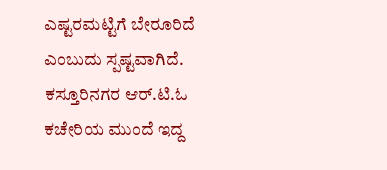ಎಷ್ಟರಮಟ್ಟಿಗೆ ಬೇರೂರಿದೆ ಎಂಬುದು ಸ್ಪಷ್ಟವಾಗಿದೆ. ಕಸ್ತೂರಿನಗರ ಆರ್.ಟಿ.ಓ ಕಚೇರಿಯ ಮುಂದೆ ಇದ್ದ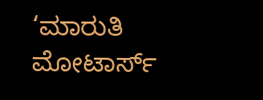‘ಮಾರುತಿ ಮೋಟಾರ್ಸ್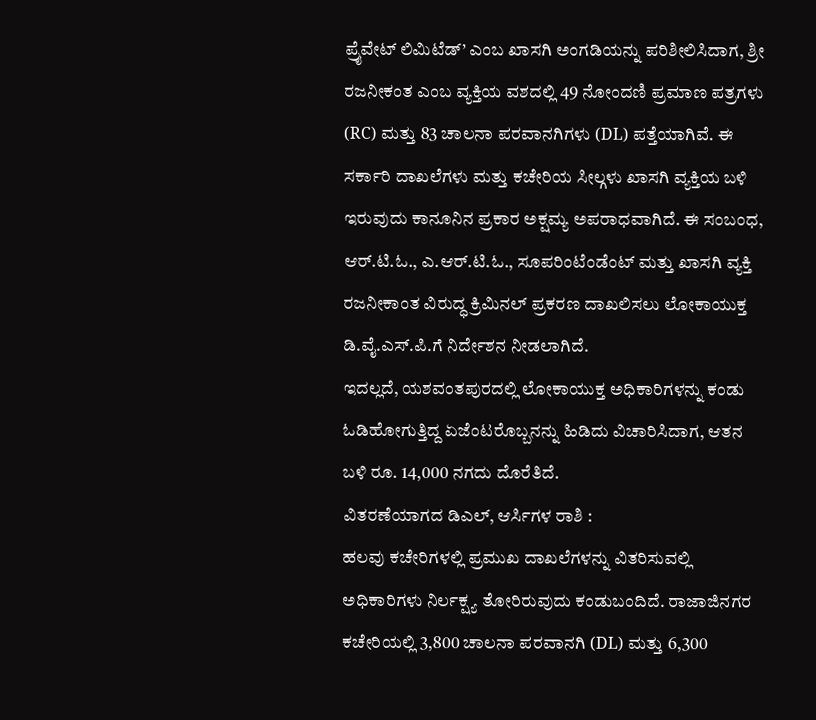ಪ್ರೈವೇಟ್ ಲಿಮಿಟೆಡ್’ ಎಂಬ ಖಾಸಗಿ ಅಂಗಡಿಯನ್ನು ಪರಿಶೀಲಿಸಿದಾಗ, ಶ್ರೀ ರಜನೀಕಂತ ಎಂಬ ವ್ಯಕ್ತಿಯ ವಶದಲ್ಲಿ 49 ನೋಂದಣಿ ಪ್ರಮಾಣ ಪತ್ರಗಳು (RC) ಮತ್ತು 83 ಚಾಲನಾ ಪರವಾನಗಿಗಳು (DL) ಪತ್ತೆಯಾಗಿವೆ. ಈ ಸರ್ಕಾರಿ ದಾಖಲೆಗಳು ಮತ್ತು ಕಚೇರಿಯ ಸೀಲ್ಗಳು ಖಾಸಗಿ ವ್ಯಕ್ತಿಯ ಬಳಿ ಇರುವುದು ಕಾನೂನಿನ ಪ್ರಕಾರ ಅಕ್ಷಮ್ಯ ಅಪರಾಧವಾಗಿದೆ. ಈ ಸಂಬಂಧ, ಆರ್.ಟಿ.ಓ., ಎ.ಆರ್.ಟಿ.ಓ., ಸೂಪರಿಂಟೆಂಡೆಂಟ್ ಮತ್ತು ಖಾಸಗಿ ವ್ಯಕ್ತಿ ರಜನೀಕಾಂತ ವಿರುದ್ಧ ಕ್ರಿಮಿನಲ್ ಪ್ರಕರಣ ದಾಖಲಿಸಲು ಲೋಕಾಯುಕ್ತ ಡಿ.ವೈ.ಎಸ್.ಪಿ.ಗೆ ನಿರ್ದೇಶನ ನೀಡಲಾಗಿದೆ.
ಇದಲ್ಲದೆ, ಯಶವಂತಪುರದಲ್ಲಿ ಲೋಕಾಯುಕ್ತ ಅಧಿಕಾರಿಗಳನ್ನು ಕಂಡು ಓಡಿಹೋಗುತ್ತಿದ್ದ ಏಜೆಂಟರೊಬ್ಬನನ್ನು ಹಿಡಿದು ವಿಚಾರಿಸಿದಾಗ, ಆತನ ಬಳಿ ರೂ. 14,000 ನಗದು ದೊರೆತಿದೆ.
ವಿತರಣೆಯಾಗದ ಡಿಎಲ್, ಆರ್ಸಿಗಳ ರಾಶಿ :
ಹಲವು ಕಚೇರಿಗಳಲ್ಲಿ ಪ್ರಮುಖ ದಾಖಲೆಗಳನ್ನು ವಿತರಿಸುವಲ್ಲಿ ಅಧಿಕಾರಿಗಳು ನಿರ್ಲಕ್ಷ್ಯ ತೋರಿರುವುದು ಕಂಡುಬಂದಿದೆ. ರಾಜಾಜಿನಗರ ಕಚೇರಿಯಲ್ಲಿ 3,800 ಚಾಲನಾ ಪರವಾನಗಿ (DL) ಮತ್ತು 6,300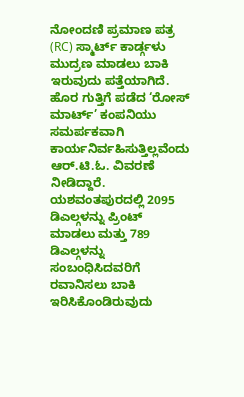ನೋಂದಣಿ ಪ್ರಮಾಣ ಪತ್ರ (RC) ಸ್ಮಾರ್ಟ್ ಕಾರ್ಡ್ಗಳು ಮುದ್ರಣ ಮಾಡಲು ಬಾಕಿ ಇರುವುದು ಪತ್ತೆಯಾಗಿದೆ. ಹೊರ ಗುತ್ತಿಗೆ ಪಡೆದ ‘ರೋಸ್ ಮಾರ್ಟ್’ ಕಂಪನಿಯು ಸಮರ್ಪಕವಾಗಿ ಕಾರ್ಯನಿರ್ವಹಿಸುತ್ತಿಲ್ಲವೆಂದು ಆರ್.ಟಿ.ಓ. ವಿವರಣೆ ನೀಡಿದ್ದಾರೆ.
ಯಶವಂತಪುರದಲ್ಲಿ 2095 ಡಿಎಲ್ಗಳನ್ನು ಪ್ರಿಂಟ್ ಮಾಡಲು ಮತ್ತು 789 ಡಿಎಲ್ಗಳನ್ನು ಸಂಬಂಧಿಸಿದವರಿಗೆ ರವಾನಿಸಲು ಬಾಕಿ ಇರಿಸಿಕೊಂಡಿರುವುದು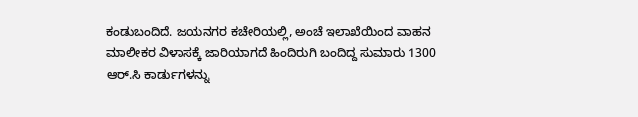ಕಂಡುಬಂದಿದೆ. ಜಯನಗರ ಕಚೇರಿಯಲ್ಲಿ, ಅಂಚೆ ಇಲಾಖೆಯಿಂದ ವಾಹನ ಮಾಲೀಕರ ವಿಳಾಸಕ್ಕೆ ಜಾರಿಯಾಗದೆ ಹಿಂದಿರುಗಿ ಬಂದಿದ್ದ ಸುಮಾರು 1300 ಆರ್.ಸಿ ಕಾರ್ಡುಗಳನ್ನು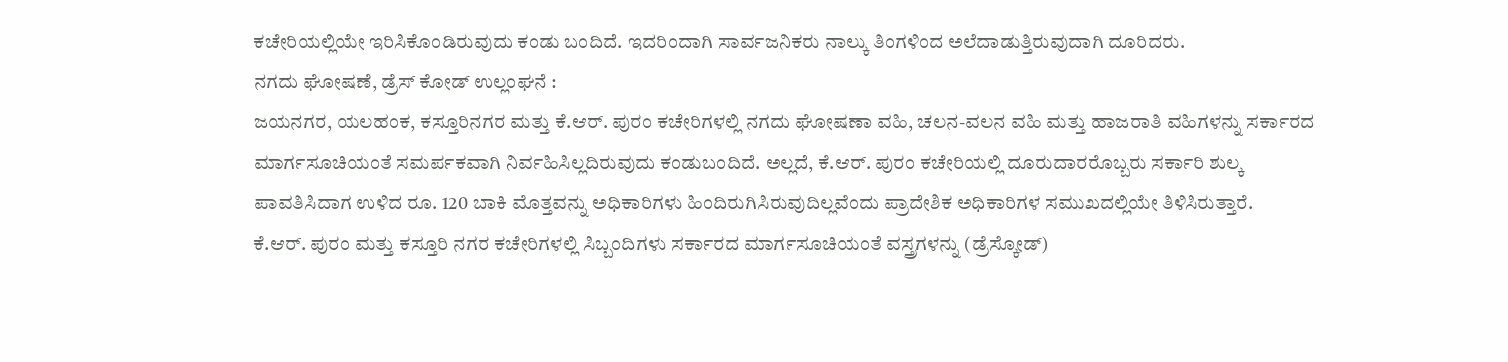ಕಚೇರಿಯಲ್ಲಿಯೇ ಇರಿಸಿಕೊಂಡಿರುವುದು ಕಂಡು ಬಂದಿದೆ. ಇದರಿಂದಾಗಿ ಸಾರ್ವಜನಿಕರು ನಾಲ್ಕು ತಿಂಗಳಿಂದ ಅಲೆದಾಡುತ್ತಿರುವುದಾಗಿ ದೂರಿದರು.
ನಗದು ಘೋಷಣೆ, ಡ್ರೆಸ್ ಕೋಡ್ ಉಲ್ಲಂಘನೆ :
ಜಯನಗರ, ಯಲಹಂಕ, ಕಸ್ತೂರಿನಗರ ಮತ್ತು ಕೆ.ಆರ್. ಪುರಂ ಕಚೇರಿಗಳಲ್ಲಿ ನಗದು ಘೋಷಣಾ ವಹಿ, ಚಲನ-ವಲನ ವಹಿ ಮತ್ತು ಹಾಜರಾತಿ ವಹಿಗಳನ್ನು ಸರ್ಕಾರದ ಮಾರ್ಗಸೂಚಿಯಂತೆ ಸಮರ್ಪಕವಾಗಿ ನಿರ್ವಹಿಸಿಲ್ಲದಿರುವುದು ಕಂಡುಬಂದಿದೆ. ಅಲ್ಲದೆ, ಕೆ.ಆರ್. ಪುರಂ ಕಚೇರಿಯಲ್ಲಿ ದೂರುದಾರರೊಬ್ಬರು ಸರ್ಕಾರಿ ಶುಲ್ಕ ಪಾವತಿಸಿದಾಗ ಉಳಿದ ರೂ. 120 ಬಾಕಿ ಮೊತ್ತವನ್ನು ಅಧಿಕಾರಿಗಳು ಹಿಂದಿರುಗಿಸಿರುವುದಿಲ್ಲವೆಂದು ಪ್ರಾದೇಶಿಕ ಅಧಿಕಾರಿಗಳ ಸಮುಖದಲ್ಲಿಯೇ ತಿಳಿಸಿರುತ್ತಾರೆ.
ಕೆ.ಆರ್. ಪುರಂ ಮತ್ತು ಕಸ್ತೂರಿ ನಗರ ಕಚೇರಿಗಳಲ್ಲಿ ಸಿಬ್ಬಂದಿಗಳು ಸರ್ಕಾರದ ಮಾರ್ಗಸೂಚಿಯಂತೆ ವಸ್ತ್ರಗಳನ್ನು (ಡ್ರೆಸ್ಕೋಡ್)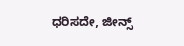ಧರಿಸದೇ, ಜೀನ್ಸ್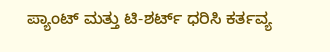ಪ್ಯಾಂಟ್ ಮತ್ತು ಟಿ-ಶರ್ಟ್ ಧರಿಸಿ ಕರ್ತವ್ಯ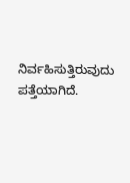ನಿರ್ವಹಿಸುತ್ತಿರುವುದು ಪತ್ತೆಯಾಗಿದೆ.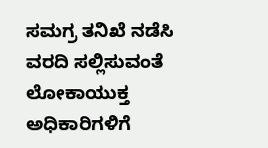ಸಮಗ್ರ ತನಿಖೆ ನಡೆಸಿ ವರದಿ ಸಲ್ಲಿಸುವಂತೆ ಲೋಕಾಯುಕ್ತ ಅಧಿಕಾರಿಗಳಿಗೆ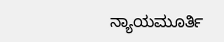ನ್ಯಾಯಮೂರ್ತಿ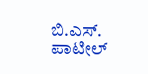ಬಿ.ಎಸ್. ಪಾಟೀಲ್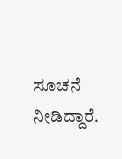ಸೂಚನೆ ನೀಡಿದ್ದಾರೆ.